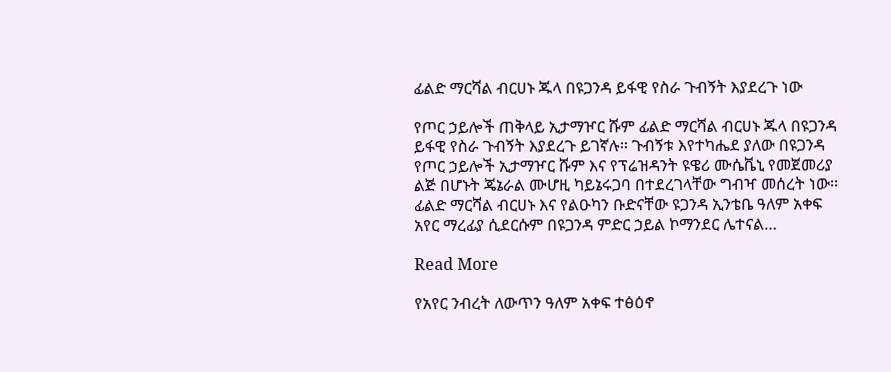ፊልድ ማርሻል ብርሀኑ ጁላ በዩጋንዳ ይፋዊ የስራ ጉብኝት እያደረጉ ነው

የጦር ኃይሎች ጠቅላይ ኢታማዦር ሹም ፊልድ ማርሻል ብርሀኑ ጁላ በዩጋንዳ ይፋዊ የስራ ጉብኝት እያደረጉ ይገኛሉ፡፡ ጉብኝቱ እየተካሔደ ያለው በዩጋንዳ የጦር ኃይሎች ኢታማዦር ሹም እና የፕሬዝዳንት ዩዌሪ ሙሴቬኒ የመጀመሪያ ልጅ በሆኑት ጄኔራል ሙሆዚ ካይኔሩጋባ በተደረገላቸው ግብዣ መሰረት ነው፡፡ ፊልድ ማርሻል ብርሀኑ እና የልዑካን ቡድናቸው ዩጋንዳ ኢንቴቤ ዓለም አቀፍ አየር ማረፊያ ሲደርሱም በዩጋንዳ ምድር ኃይል ኮማንደር ሌተናል…

Read More

የአየር ንብረት ለውጥን ዓለም አቀፍ ተፅዕኖ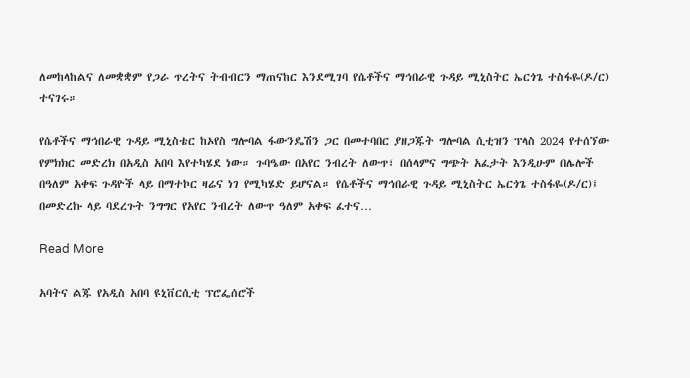ለመከላከልና ለመቋቋም የጋራ ጥረትና ትብብርን ማጠናከር እንደሚገባ የሴቶችና ማኅበራዊ ጉዳይ ሚኒስትር ኤርጎጌ ተስፋዬ(ዶ/ር) ተናገሩ።

የሴቶችና ማኅበራዊ ጉዳይ ሚኒስቴር ከኦየስ ግሎባል ፋውንዴሽን ጋር በመተባበር ያዘጋጁት ግሎባል ሲቲዝን ፕላስ 2024 የተሰኘው የምክክር መድረክ በአዲስ አበባ እየተካሄደ ነው። ጉባዔው በአየር ንብረት ለውጥ፣ በሰላምና ግጭት አፈታት እንዲሁም በሌሎች በዓለም አቀፍ ጉዳዮች ላይ በማተኮር ዛሬና ነገ የሚካሄድ ይሆናል። የሴቶችና ማኅበራዊ ጉዳይ ሚኒስትር ኤርጎጌ ተስፋዬ(ዶ/ር)፤ በመድረኩ ላይ ባደረጉት ንግግር የአየር ንብረት ለውጥ ዓለም አቀፍ ፈተና…

Read More

አባትና ልጁ የአዲስ አበባ ዩኒቨርሲቲ ፕሮፌሰሮች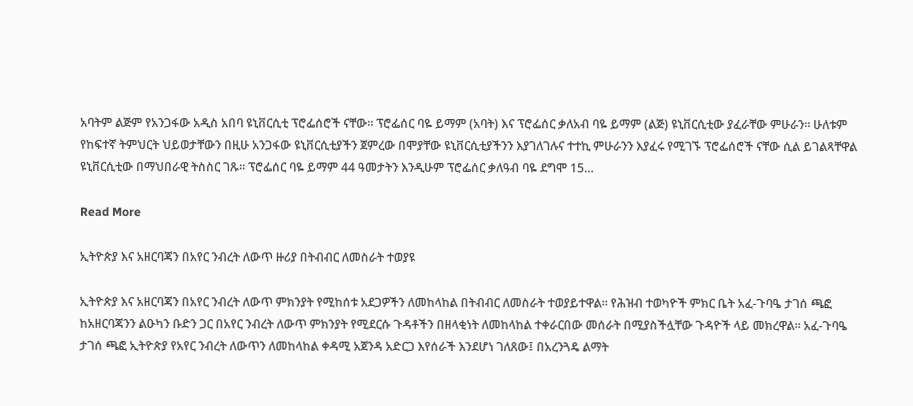አባትም ልጅም የአንጋፋው አዲስ አበባ ዩኒቨርሲቲ ፕሮፌሰሮች ናቸው። ፕሮፌሰር ባዬ ይማም (አባት) እና ፕሮፌሰር ቃለአብ ባዬ ይማም (ልጅ) ዩኒቨርሲቲው ያፈራቸው ምሁራን። ሁለቱም የከፍተኛ ትምህርት ህይወታቸውን በዚሁ አንጋፋው ዩኒቨርሲቲያችን ጀምረው በሞያቸው ዩኒቨርሲቲያችንን እያገለገሉና ተተኪ ምሁራንን እያፈሩ የሚገኙ ፕሮፌሰሮች ናቸው ሲል ይገልጻቸዋል ዩኒቨርሲቲው በማህበራዊ ትስስር ገጹ። ፕሮፌሰር ባዬ ይማም 44 ዓመታትን እንዲሁም ፕሮፌሰር ቃለዓብ ባዬ ደግሞ 15…

Read More

ኢትዮጵያ እና አዘርባጃን በአየር ንብረት ለውጥ ዙሪያ በትብብር ለመስራት ተወያዩ

ኢትዮጵያ እና አዘርባጃን በአየር ንብረት ለውጥ ምክንያት የሚከሰቱ አደጋዎችን ለመከላከል በትብብር ለመስራት ተወያይተዋል። የሕዝብ ተወካዮች ምክር ቤት አፈ-ጉባዔ ታገሰ ጫፎ ከአዘርባጃንን ልዑካን ቡድን ጋር በአየር ንብረት ለውጥ ምክንያት የሚደርሱ ጉዳቶችን በዘላቂነት ለመከላከል ተቀራርበው መሰራት በሚያስችሏቸው ጉዳዮች ላይ መክረዋል። አፈ-ጉባዔ ታገሰ ጫፎ ኢትዮጵያ የአየር ንብረት ለውጥን ለመከላከል ቀዳሚ አጀንዳ አድርጋ እየሰራች እንደሆነ ገለጸው፤ በአረንጓዴ ልማት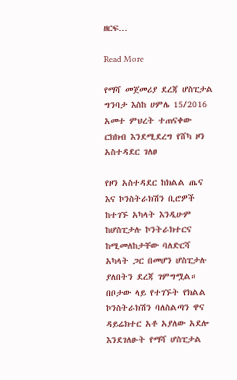ዘርፍ…

Read More

የማሻ መጀመሪያ ደረጃ ሆስፒታል ግንባታ እስከ ሀምሌ 15/2016 አመተ ምህረት ተጠናቀው ርክክብ እንደሚደረግ የሸካ ዞን አስተዳደር ገለፀ

የዞን አስተዳደር ከክልል ጤና እና ኮንስትራክሽን ቢሮዎች ከተገኙ አካላት እንዲሁም ከሆስፒታሉ ኮንትራክተርና ከሚመለከታቸው ባለድርሻ አካላት ጋር በመሆን ሆስፒታሉ ያለበትን ደረጃ ገምግሟል። በቦታው ላይ የተገኙት የክልል ኮንስትራክሽን ባለስልጣን ዋና ዳይሬክተር አቶ አያለው አደሎ እንደገለፁት የማሻ ሆስፒታል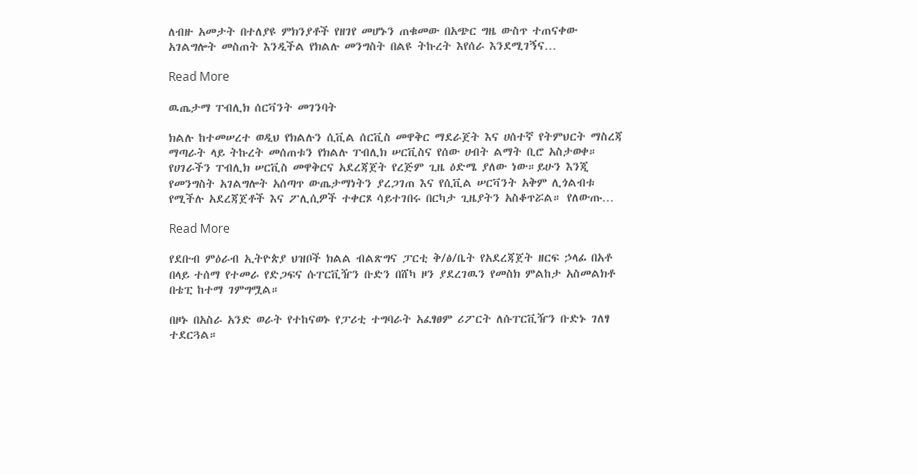ለብዙ አመታት በተለያዩ ምክንያቶች የዘገየ መሆኑን ጠቁመው በአጭር ግዜ ውስጥ ተጠናቀው አገልግሎት መስጠት እንዲችል የክልሉ መንግስት በልዩ ትኩረት እየሰራ እንደሚገኝና…

Read More

ዉጤታማ ፐብሊክ ሰርቫንት መገንባት

ክልሉ ከተመሠረተ ወዲህ የክልሉን ሲቪል ሰርቪስ መዋቅር ማደራጀት እና ሀሰተኛ የትምህርት ማስረጃ ማጣራት ላይ ትኩረት መሰጠቱን የክልሉ ፐብሊክ ሠርቪስና የሰው ሀብት ልማት ቢሮ አስታወቀ። የሀገራችን ፐብሊክ ሠርቪስ መዋቅርና አደረጃጀት የረጅም ጊዜ ዕድሜ ያለው ነው።ይሁን እንጂ የመንግስት አገልግሎት አሰጣጥ ውጤታማነትን ያረጋገጠ እና የሲቪል ሠርቫንት አቅም ሊጎልብቱ የሚችሉ አደረጃጀቶች እና ፖሊሲዎች ተቀርጾ ሳይተገበሩ በርካታ ጊዜያትን አስቆጥሯል። የለውጡ…

Read More

የደቡብ ምዕራብ ኢትዮጵያ ህዝቦች ክልል ብልጽግና ፓርቲ ቅ/ፅ/ቤት የአደረጃጀት ዘርፍ ኃላፊ በአቶ በላይ ተሰማ የተመራ የድጋፍና ሱፐርቪዥን ቡድን በሸካ ዞን ያደረገዉን የመስክ ምልከታ አስመልክቶ በቴፒ ከተማ ገምግሟል።

በዞኑ በአስራ አንድ ወራት የተከናወኑ የፓሪቲ ተግባራት አፈፃፀም ሪፖርት ለሱፐርቪዥን ቡድኑ ገለፃ ተደርጓል።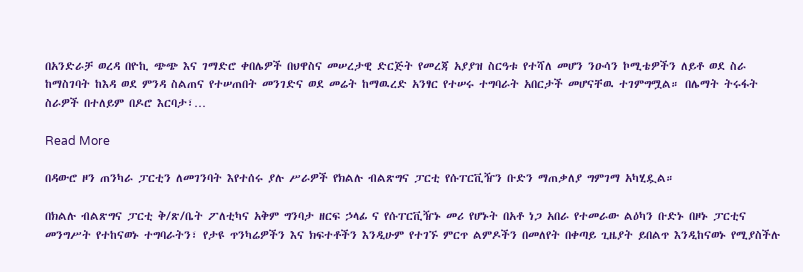በአንድራቻ ወረዳ በዮኪ ጭጭ እና ገማድሮ ቀበሌዎች በህዋስና መሠረታዊ ድርጅት የመረጃ አያያዝ ስርዓቱ የተሻለ መሆን ንዑሳን ኮሚቴዎችን ለይቶ ወደ ስራ ከማስገባት ከእዳ ወደ ምንዳ ስልጠና የተሠጠበት መንገድና ወደ መሬት ከማዉረድ አንፃር የተሠሩ ተግባራት አበርታች መሆናቸዉ ተገምግሟል። በሌማት ትሩፋት ስራዎች በተለይም በዶሮ እርባታ፣…

Read More

በዳውሮ ዞን ጠንካራ ፓርቲን ለመገንባት እየተሰሩ ያሉ ሥራዎች የክልሉ ብልጽግና ፓርቲ የሱፐርቪዥን ቡድን ማጠቃለያ ግምገማ አካሂዷል።

በክልሉ ብልጽግና ፓርቲ ቅ/ጽ/ቤት ፖለቲካና አቅም ግንባታ ዘርፍ ኃላፊ ና የሱፐርቪዥኑ መሪ የሆኑት በአቶ ነጋ አበራ የተመራው ልዕካን ቡድኑ በዞኑ ፓርቲና መንግሥት የተከናወኑ ተግባራትን፣ የታዩ ጥንካሬዎችን እና ክፍተቶችን እንዲሁም የተገኙ ምርጥ ልምዶችን በመለየት በቀጣይ ጊዜያት ይበልጥ እንዲከናወኑ የሚያስችሉ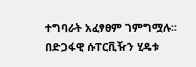ተግባራት አፈፃፀም ገምግሟሉ፡፡ በድጋፋዊ ሱፐርቪዥን ሂዴቱ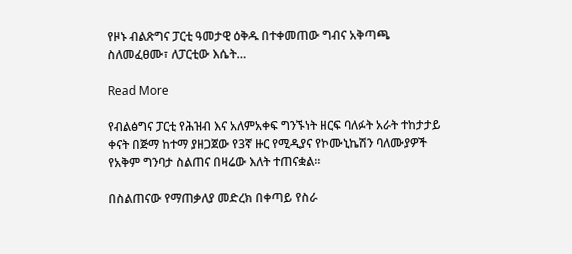የዞኑ ብልጽግና ፓርቲ ዓመታዊ ዕቅዱ በተቀመጠው ግብና አቅጣጫ ስለመፈፀሙ፣ ለፓርቲው እሴት…

Read More

የብልፅግና ፓርቲ የሕዝብ እና አለምአቀፍ ግንኙነት ዘርፍ ባለፉት አራት ተከታታይ ቀናት በጅማ ከተማ ያዘጋጀው የ3ኛ ዙር የሚዲያና የኮሙኒኬሽን ባለሙያዎች የአቅም ግንባታ ስልጠና በዛሬው እለት ተጠናቋል።

በስልጠናው የማጠቃለያ መድረክ በቀጣይ የስራ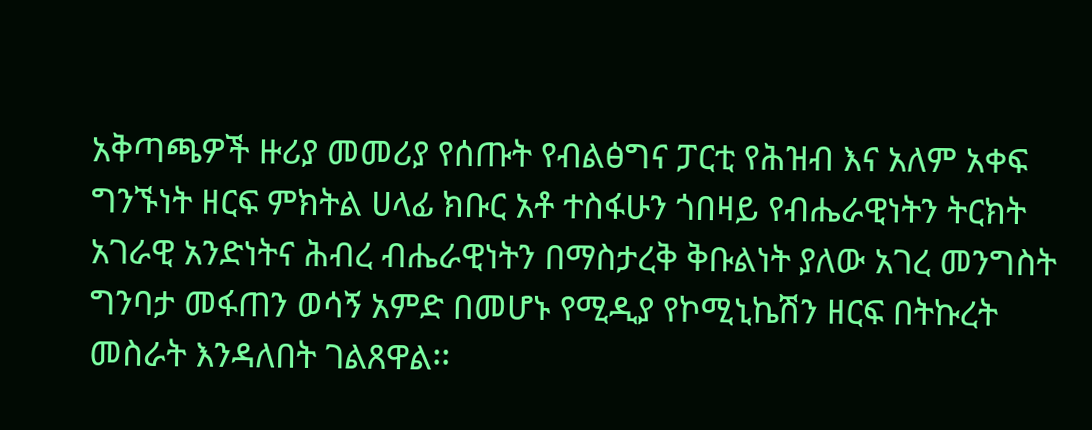አቅጣጫዎች ዙሪያ መመሪያ የሰጡት የብልፅግና ፓርቲ የሕዝብ እና አለም አቀፍ ግንኙነት ዘርፍ ምክትል ሀላፊ ክቡር አቶ ተስፋሁን ጎበዛይ የብሔራዊነትን ትርክት አገራዊ አንድነትና ሕብረ ብሔራዊነትን በማስታረቅ ቅቡልነት ያለው አገረ መንግስት ግንባታ መፋጠን ወሳኝ አምድ በመሆኑ የሚዲያ የኮሚኒኬሽን ዘርፍ በትኩረት መስራት እንዳለበት ገልጸዋል፡፡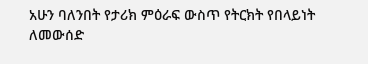አሁን ባለንበት የታሪክ ምዕራፍ ውስጥ የትርክት የበላይነት ለመውሰድ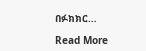በፉክክር…

Read More